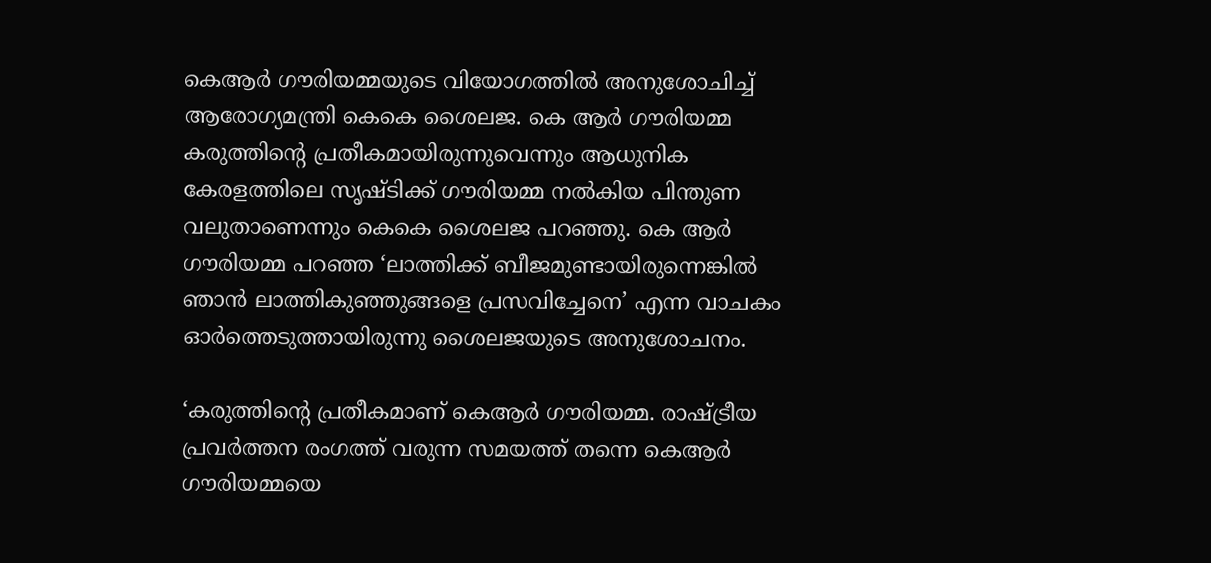കെആര്‍ ഗൗരിയമ്മയുടെ വിയോഗത്തിൽ അനുശോചിച്ച് ആരോഗ്യമന്ത്രി കെകെ ശൈലജ. കെ ആര്‍ ഗൗരിയമ്മ കരുത്തിന്റെ പ്രതീകമായിരുന്നുവെന്നും ആധുനിക കേരളത്തിലെ സൃഷ്ടിക്ക് ഗൗരിയമ്മ നല്‍കിയ പിന്തുണ വലുതാണെന്നും കെകെ ശൈലജ പറഞ്ഞു. കെ ആര്‍ ഗൗരിയമ്മ പറഞ്ഞ ‘ലാത്തിക്ക് ബീജമുണ്ടായിരുന്നെങ്കില്‍ ഞാന്‍ ലാത്തികുഞ്ഞുങ്ങളെ പ്രസവിച്ചേനെ’ എന്ന വാചകം ഓര്‍ത്തെടുത്തായിരുന്നു ശൈലജയുടെ അനുശോചനം.

‘കരുത്തിന്റെ പ്രതീകമാണ് കെആര്‍ ഗൗരിയമ്മ. രാഷ്ട്രീയ പ്രവര്‍ത്തന രംഗത്ത് വരുന്ന സമയത്ത് തന്നെ കെആര്‍ ഗൗരിയമ്മയെ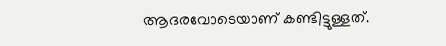ആദരവോടെയാണ് കണ്ടിട്ടുള്ളത്.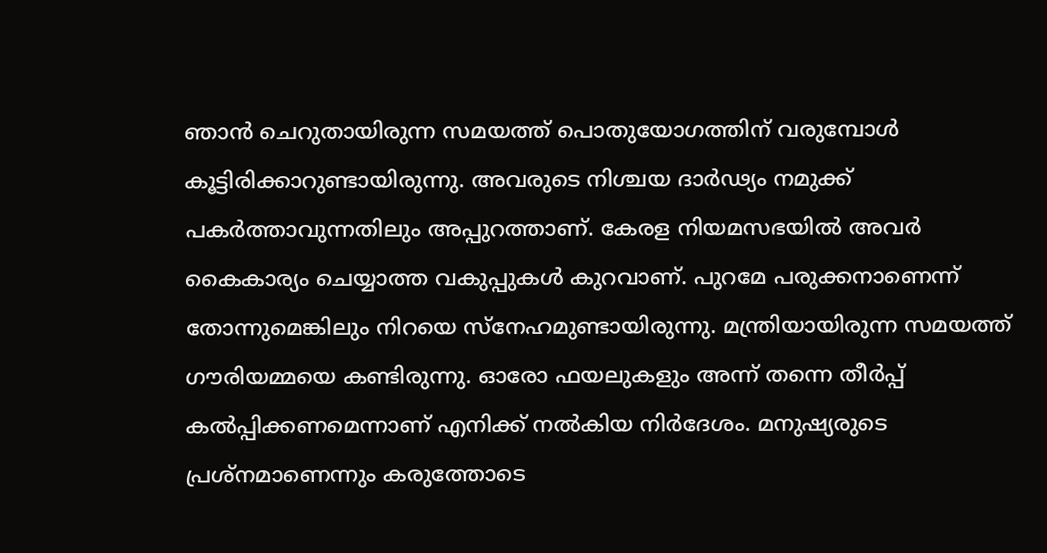ഞാന്‍ ചെറുതായിരുന്ന സമയത്ത് പൊതുയോഗത്തിന് വരുമ്പോള്‍ കൂട്ടിരിക്കാറുണ്ടായിരുന്നു. അവരുടെ നിശ്ചയ ദാര്‍ഢ്യം നമുക്ക് പകര്‍ത്താവുന്നതിലും അപ്പുറത്താണ്. കേരള നിയമസഭയില്‍ അവര്‍ കൈകാര്യം ചെയ്യാത്ത വകുപ്പുകള്‍ കുറവാണ്. പുറമേ പരുക്കനാണെന്ന് തോന്നുമെങ്കിലും നിറയെ സ്‌നേഹമുണ്ടായിരുന്നു. മന്ത്രിയായിരുന്ന സമയത്ത് ഗൗരിയമ്മയെ കണ്ടിരുന്നു. ഓരോ ഫയലുകളും അന്ന് തന്നെ തീര്‍പ്പ് കല്‍പ്പിക്കണമെന്നാണ് എനിക്ക് നല്‍കിയ നിര്‍ദേശം. മനുഷ്യരുടെ പ്രശ്‌നമാണെന്നും കരുത്തോടെ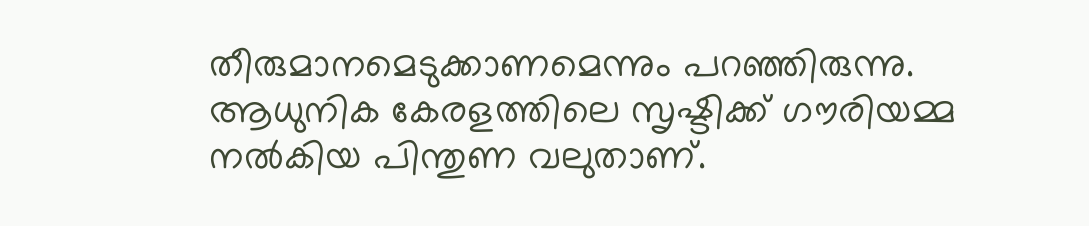തീരുമാനമെടുക്കാണമെന്നും പറഞ്ഞിരുന്നു. ആധുനിക കേരളത്തിലെ സൃഷ്ടിക്ക് ഗൗരിയമ്മ നല്‍കിയ പിന്തുണ വലുതാണ്.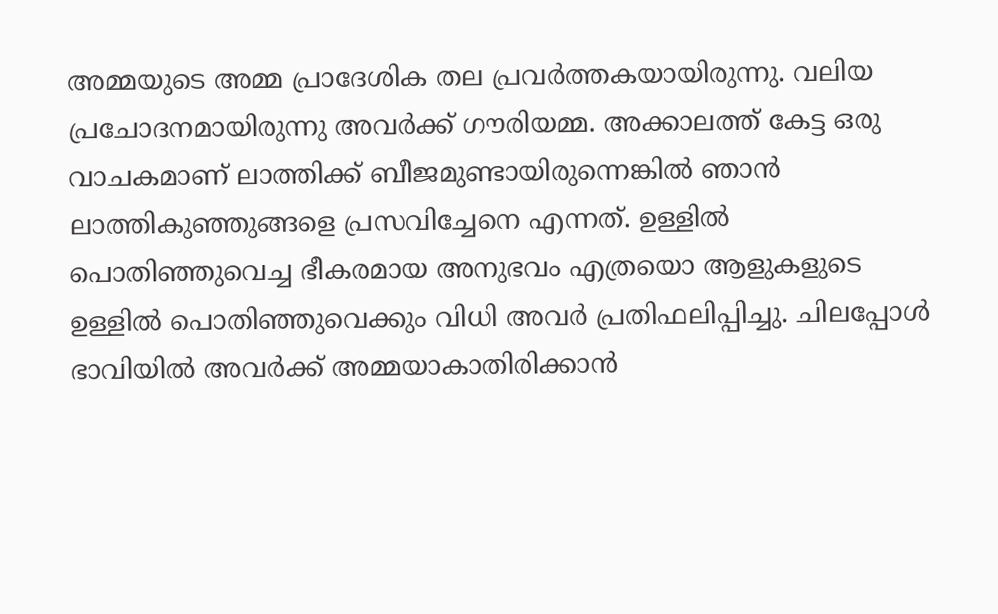അമ്മയുടെ അമ്മ പ്രാദേശിക തല പ്രവര്‍ത്തകയായിരുന്നു. വലിയ പ്രചോദനമായിരുന്നു അവര്‍ക്ക് ഗൗരിയമ്മ. അക്കാലത്ത് കേട്ട ഒരു വാചകമാണ് ലാത്തിക്ക് ബീജമുണ്ടായിരുന്നെങ്കില്‍ ഞാന്‍ ലാത്തികുഞ്ഞുങ്ങളെ പ്രസവിച്ചേനെ എന്നത്. ഉള്ളില്‍ പൊതിഞ്ഞുവെച്ച ഭീകരമായ അനുഭവം എത്രയൊ ആളുകളുടെ ഉള്ളില്‍ പൊതിഞ്ഞുവെക്കും വിധി അവര്‍ പ്രതിഫലിപ്പിച്ചു. ചിലപ്പോള്‍ ഭാവിയില്‍ അവര്‍ക്ക് അമ്മയാകാതിരിക്കാന്‍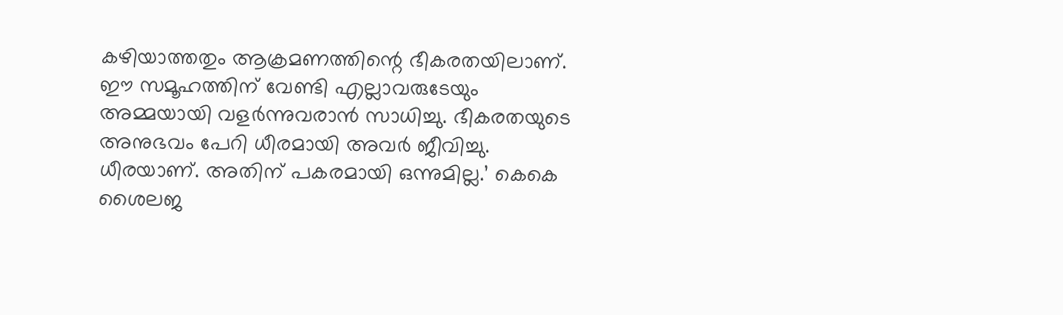കഴിയാത്തതും ആക്രമണത്തിന്റെ ഭീകരതയിലാണ്. ഈ സമൂഹത്തിന് വേണ്ടി എല്ലാവരുടേയും അമ്മയായി വളര്‍ന്നുവരാന്‍ സാധിച്ചു. ഭീകരതയുടെ അനുഭവം പേറി ധീരമായി അവര്‍ ജീവിച്ചു. ധീരയാണ്. അതിന് പകരമായി ഒന്നുമില്ല.’ കെകെ ശൈലജ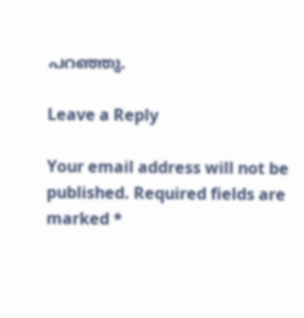പറഞ്ഞു.

Leave a Reply

Your email address will not be published. Required fields are marked *